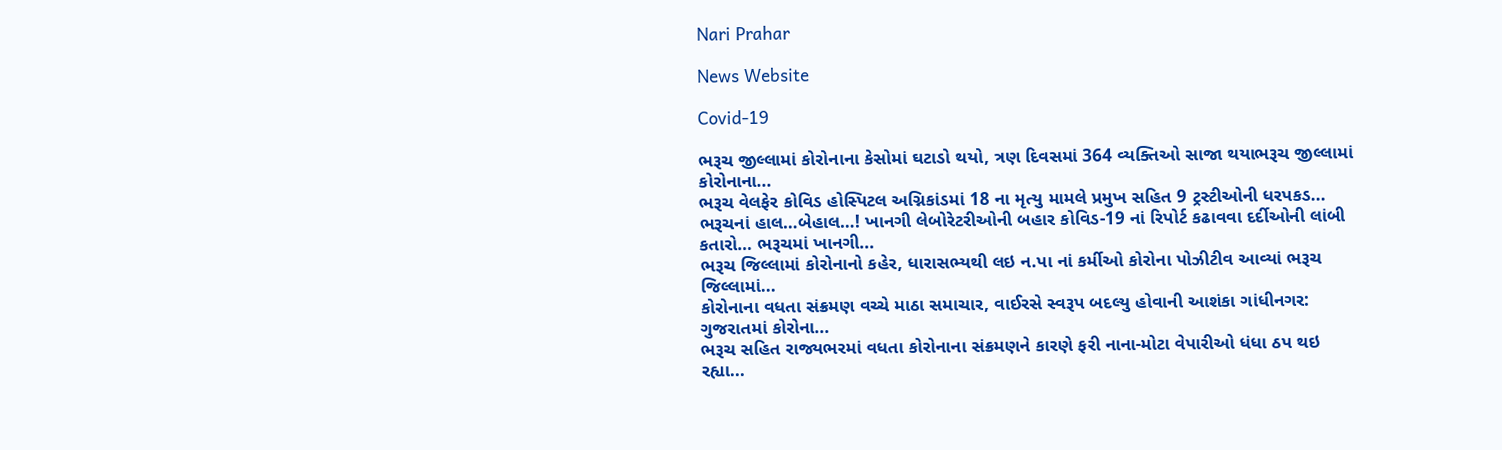Nari Prahar

News Website

Covid-19

ભરૂચ જીલ્લામાં કોરોનાના કેસોમાં ઘટાડો થયો, ત્રણ દિવસમાં 364 વ્યક્તિઓ સાજા થયાભરૂચ જીલ્લામાં કોરોનાના...
ભરૂચ વેલફેર કોવિડ હોસ્પિટલ અગ્નિકાંડમાં 18 ના મૃત્યુ મામલે પ્રમુખ સહિત 9 ટ્રસ્ટીઓની ધરપકડ...
ભરૂચનાં હાલ…બેહાલ…! ખાનગી લેબોરેટરીઓની બહાર કોવિડ-19 નાં રિપોર્ટ કઢાવવા દર્દીઓની લાંબી કતારો… ભરૂચમાં ખાનગી...
ભરૂચ જિલ્લામાં કોરોનાનો કહેર, ધારાસભ્યથી લઇ ન.પા નાં કર્મીઓ કોરોના પોઝીટીવ આવ્યાં ભરૂચ જિલ્લામાં...
કોરોનાના વધતા સંક્રમણ વચ્ચે માઠા સમાચાર, વાઈરસે સ્વરૂપ બદલ્યુ હોવાની આશંકા ગાંધીનગર: ગુજરાતમાં કોરોના...
ભરૂચ સહિત રાજ્યભરમાં વધતા કોરોનાના સંક્રમણને કારણે ફરી નાના-મોટા વેપારીઓ ધંધા ઠપ થઇ રહ્યા...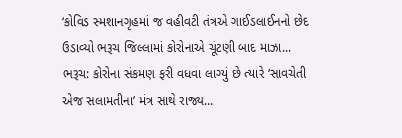‘કોવિડ સ્મશાનગૃહમાં જ વહીવટી તંત્રએ ગાઈડલાઈનનો છેદ ઉડાવ્યો ભરૂચ જિલ્લામાં કોરોનાએ ચૂંટણી બાદ માઝા...
ભરૂચ: કોરોના સંકમણ ફરી વધવા લાગ્યું છે ત્યારે ‘સાવચેતી એજ સલામતીના’ મંત્ર સાથે રાજ્ય...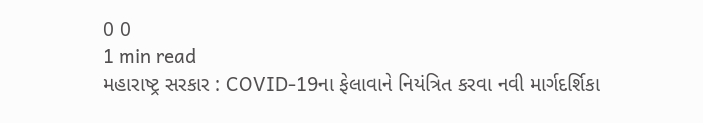0 0
1 min read
મહારાષ્ટ્ર સરકાર : COVID-19ના ફેલાવાને નિયંત્રિત કરવા નવી માર્ગદર્શિકા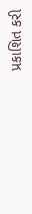પ્રકાશિત કરી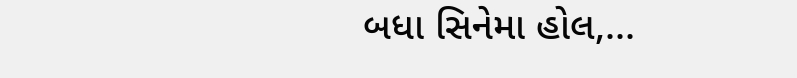બધા સિનેમા હોલ,...